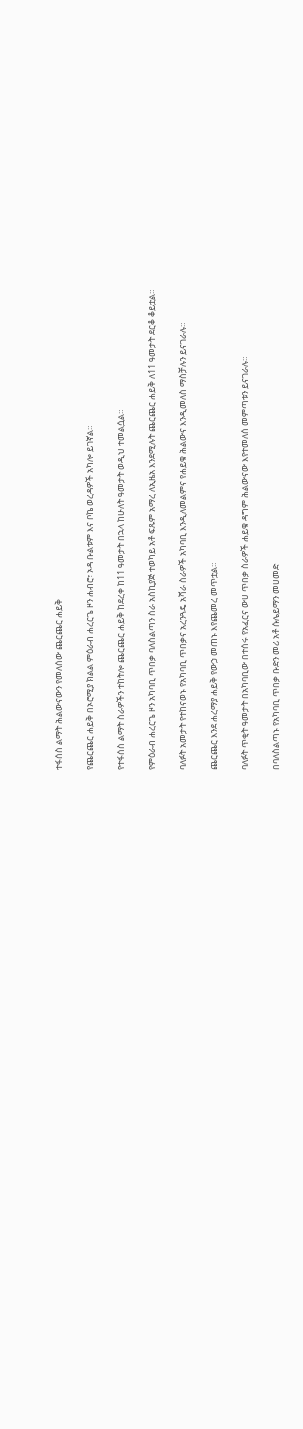ተፋሰስ ልማት ሕልውናውን የመለሰው ጨርጨር ሐይቅ

የጨርጨር ሐይቅ በኦሮሚያ ክልል ምዕራብ ሐረርጌ ዞን ሐብሮ፣ ኦዳ ቡልቱም እና ቦኬ ወረዳዎች አካሎ ይገኛል።

የተፋሰስ ልማት ስራዎችን ተከትሎ ጨርጨር ሐይቅ ከደረቀ ከ11 ዓመታት በኋላ ከሁለት ዓመታት ወዲህ ተመልሷል።

የምዕራብ ሐረርጌ ዞን አካባቢ ጥበቃ ባለስልጣን ስራ አስኪያጅ ተወካይ አቶ ፍጹም አማረ ለኢዜአ እንደሚሉት ጨርጨር ሐይቅ ለ11 ዓመታት ደርቆ ቆይቷል።

ባለፉት አመታት የተከናወኑ የአካባቢ ጥበቃና አረንጓዴ አሻራ ስራዎች አካባቢ እንዲለመልምና የሐይቁ ሕልውና እንዲመለስ ማስቻሉን ይናገራሉ።

ጨርጨር እንደ ሐረማያ ሐይቅ የውኃ መጠኑ እየጨመረ መጥቷል።

ባለፉት ጥቂት ዓመታት በአካባቢው በተሰሩ የአፈርና ውሀ ጥበቃ ስራዎች ሐይቁ ዳግም ሕልውናው እየተመለሰ መምጣቱን ይናገራሉ።

በባለስልጣኑ የአካባቢ ጥበቃ ቡድን መሪ አቶ ሱሌይማን መሀመድ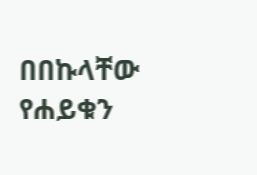በበኩላቸው የሐይቁን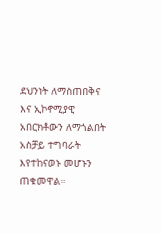ደህንነት ለማስጠበቅና እና ኢኮኖሚያዊ አበርክቶውን ለማጎልበት አስቻይ ተግባራት እየተከናወኑ መሆኑን ጠቁመዋል።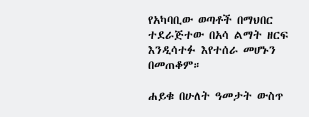የአካባቢው ወጣቶች በማህበር ተደራጅተው በአሳ ልማት ዘርፍ እንዲሳተፉ እየተሰራ መሆኑን በመጠቆም።

ሐይቁ በሁለት ዓመታት ውስጥ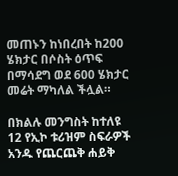መጠኑን ከነበረበት ከ200 ሄክታር በሶስት ዕጥፍ በማሳደግ ወደ 600 ሄክታር መሬት ማካለል ችሏል።

በክልሉ መንግስት ከተለዩ 12 የኢኮ ቱሪዝም ስፍራዎች አንዱ የጨርጨቅ ሐይቅ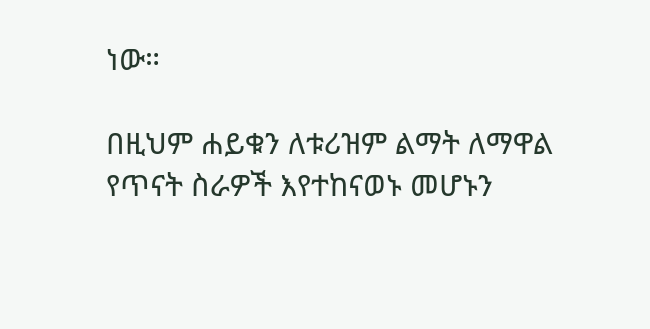ነው።

በዚህም ሐይቁን ለቱሪዝም ልማት ለማዋል የጥናት ስራዎች እየተከናወኑ መሆኑን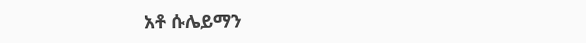አቶ ሱሌይማን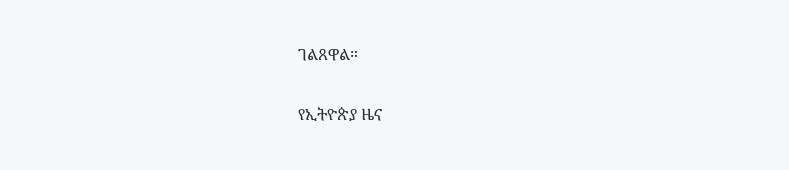ገልጸዋል።

የኢትዮጵያ ዜና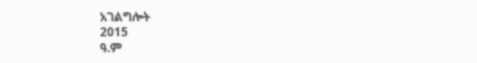አገልግሎት
2015
ዓ.ም